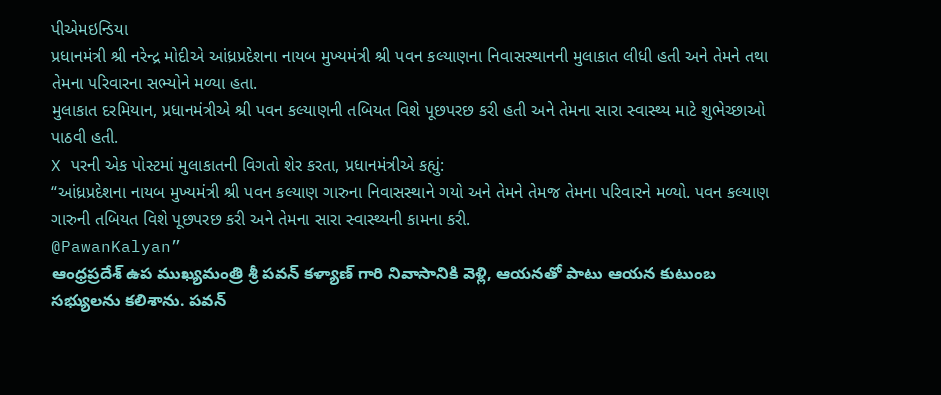પીએમઇન્ડિયા
પ્રધાનમંત્રી શ્રી નરેન્દ્ર મોદીએ આંધ્રપ્રદેશના નાયબ મુખ્યમંત્રી શ્રી પવન કલ્યાણના નિવાસસ્થાનની મુલાકાત લીધી હતી અને તેમને તથા તેમના પરિવારના સભ્યોને મળ્યા હતા.
મુલાકાત દરમિયાન, પ્રધાનમંત્રીએ શ્રી પવન કલ્યાણની તબિયત વિશે પૂછપરછ કરી હતી અને તેમના સારા સ્વાસ્થ્ય માટે શુભેચ્છાઓ પાઠવી હતી.
X પરની એક પોસ્ટમાં મુલાકાતની વિગતો શેર કરતા, પ્રધાનમંત્રીએ કહ્યું:
“આંધ્રપ્રદેશના નાયબ મુખ્યમંત્રી શ્રી પવન કલ્યાણ ગારુના નિવાસસ્થાને ગયો અને તેમને તેમજ તેમના પરિવારને મળ્યો. પવન કલ્યાણ ગારુની તબિયત વિશે પૂછપરછ કરી અને તેમના સારા સ્વાસ્થ્યની કામના કરી.
@PawanKalyan”
ఆంధ్రప్రదేశ్ ఉప ముఖ్యమంత్రి శ్రీ పవన్ కళ్యాణ్ గారి నివాసానికి వెళ్లి, ఆయనతో పాటు ఆయన కుటుంబ సభ్యులను కలిశాను. పవన్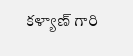కళ్యాణ్ గారి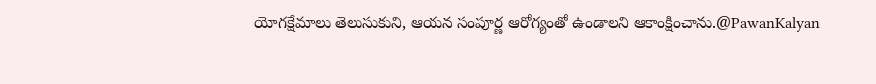యోగక్షేమాలు తెలుసుకుని, ఆయన సంపూర్ణ ఆరోగ్యంతో ఉండాలని ఆకాంక్షించాను.@PawanKalyan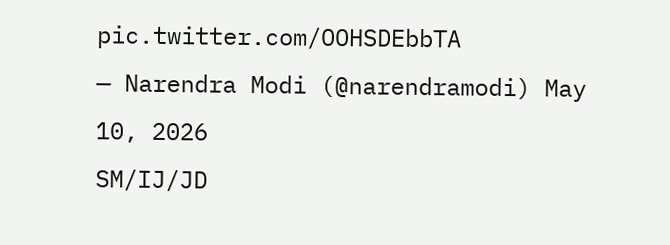pic.twitter.com/OOHSDEbbTA
— Narendra Modi (@narendramodi) May 10, 2026
SM/IJ/JD